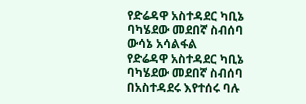የድሬዳዋ አስተዳደር ካቢኔ ባካሄደው መደበኛ ስብሰባ ውሳኔ አሳልፋል
የድሬዳዋ አስተዳደር ካቢኔ ባካሄደው መደበኛ ስብሰባ በአስተዳደሩ እየተሰሩ ባሉ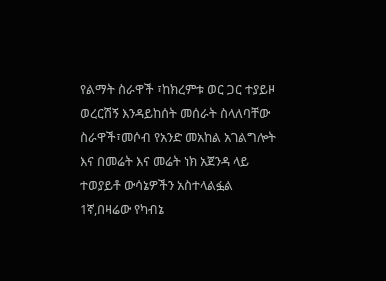የልማት ስራዋች ፣ከክረምቱ ወር ጋር ተያይዞ ወረርሽኝ እንዳይከሰት መሰራት ስላለባቸው ስራዋች፣መሶብ የአንድ መአከል አገልግሎት እና በመሬት እና መሬት ነክ አጀንዳ ላይ ተወያይቶ ውሳኔዎችን አስተላልፏል
1ኛ,በዛሬው የካብኔ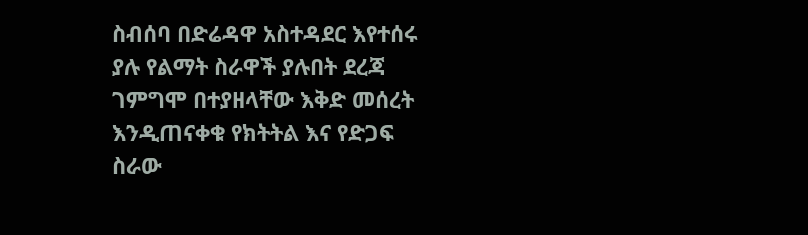ስብሰባ በድሬዳዋ አስተዳደር እየተሰሩ ያሉ የልማት ስራዋች ያሉበት ደረጃ ገምግሞ በተያዘላቸው እቅድ መሰረት እንዲጠናቀቁ የክትትል እና የድጋፍ ስራው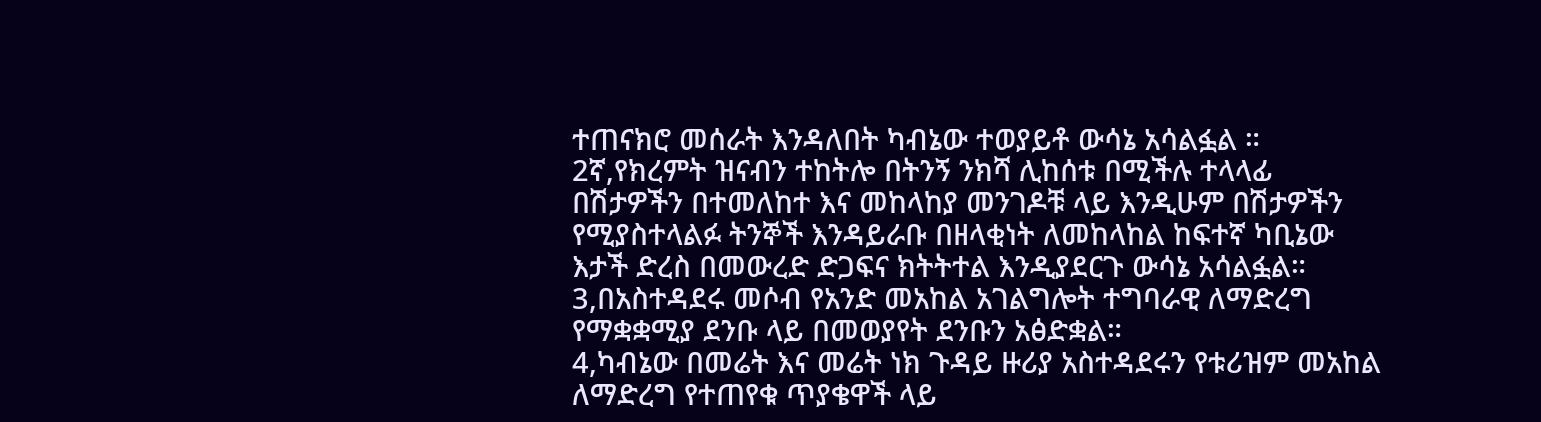ተጠናክሮ መሰራት እንዳለበት ካብኔው ተወያይቶ ውሳኔ አሳልፏል ።
2ኛ,የክረምት ዝናብን ተከትሎ በትንኝ ንክሻ ሊከሰቱ በሚችሉ ተላላፊ በሽታዎችን በተመለከተ እና መከላከያ መንገዶቹ ላይ እንዲሁም በሽታዎችን የሚያስተላልፉ ትንኞች እንዳይራቡ በዘላቂነት ለመከላከል ከፍተኛ ካቢኔው እታች ድረስ በመውረድ ድጋፍና ክትትተል እንዲያደርጉ ውሳኔ አሳልፏል።
3,በአስተዳደሩ መሶብ የአንድ መአከል አገልግሎት ተግባራዊ ለማድረግ የማቋቋሚያ ደንቡ ላይ በመወያየት ደንቡን አፅድቋል።
4,ካብኔው በመሬት እና መሬት ነክ ጉዳይ ዙሪያ አስተዳደሩን የቱሪዝም መአከል ለማድረግ የተጠየቁ ጥያቄዋች ላይ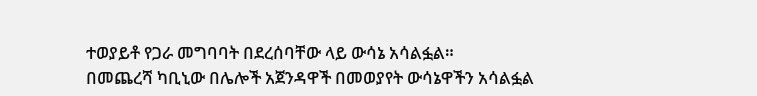ተወያይቶ የጋራ መግባባት በደረሰባቸው ላይ ውሳኔ አሳልፏል።
በመጨረሻ ካቢኒው በሌሎች አጀንዳዋች በመወያየት ውሳኔዋችን አሳልፏል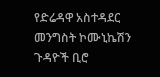የድሬዳዋ አስተዳደር መንግስት ኮሙኒኬሽን ጉዳዮች ቢሮ